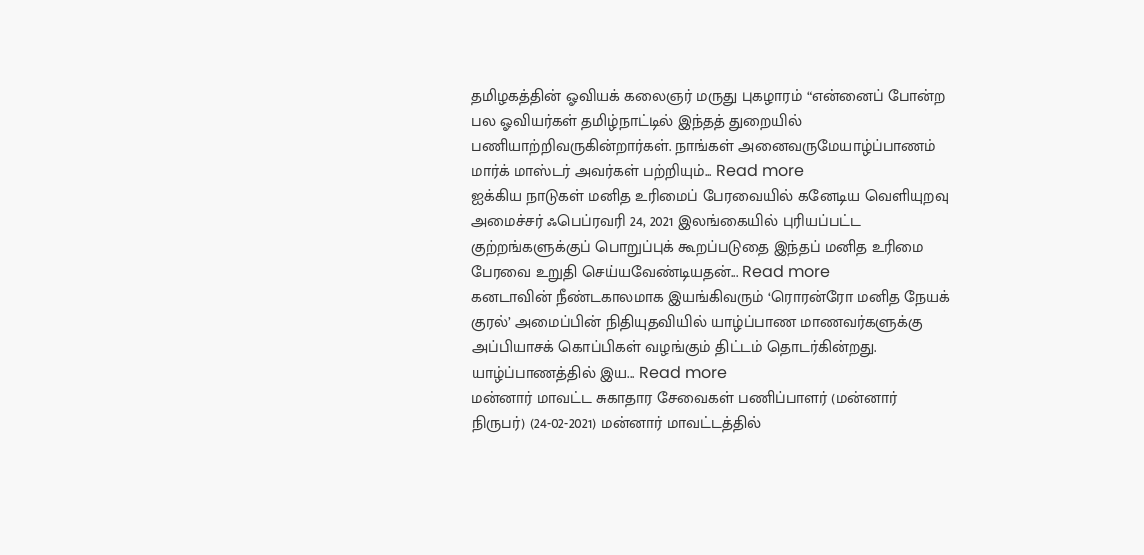தமிழகத்தின் ஓவியக் கலைஞர் மருது புகழாரம் “என்னைப் போன்ற பல ஓவியர்கள் தமிழ்நாட்டில் இந்தத் துறையில் பணியாற்றிவருகின்றார்கள். நாங்கள் அனைவருமேயாழ்ப்பாணம் மார்க் மாஸ்டர் அவர்கள் பற்றியும்... Read more
ஐக்கிய நாடுகள் மனித உரிமைப் பேரவையில் கனேடிய வெளியுறவு அமைச்சர் ஃபெப்ரவரி 24, 2021 இலங்கையில் புரியப்பட்ட குற்றங்களுக்குப் பொறுப்புக் கூறப்படுதை இந்தப் மனித உரிமை பேரவை உறுதி செய்யவேண்டியதன்... Read more
கனடாவின் நீண்டகாலமாக இயங்கிவரும் ‘ரொரன்ரோ மனித நேயக் குரல்’ அமைப்பின் நிதியுதவியில் யாழ்ப்பாண மாணவர்களுக்கு அப்பியாசக் கொப்பிகள் வழங்கும் திட்டம் தொடர்கின்றது. யாழ்ப்பாணத்தில் இய... Read more
மன்னார் மாவட்ட சுகாதார சேவைகள் பணிப்பாளர் (மன்னார் நிருபர்) (24-02-2021) மன்னார் மாவட்டத்தில்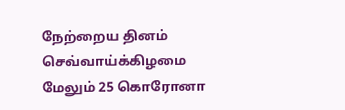நேற்றைய தினம் செவ்வாய்க்கிழமை மேலும் 25 கொரோனா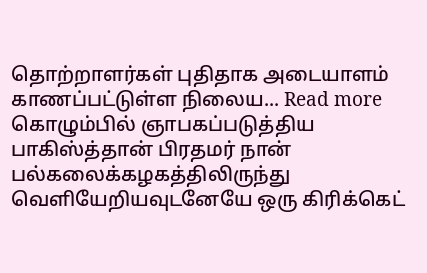தொற்றாளர்கள் புதிதாக அடையாளம் காணப்பட்டுள்ள நிலைய... Read more
கொழும்பில் ஞாபகப்படுத்திய பாகிஸ்த்தான் பிரதமர் நான் பல்கலைக்கழகத்திலிருந்து வெளியேறியவுடனேயே ஒரு கிரிக்கெட்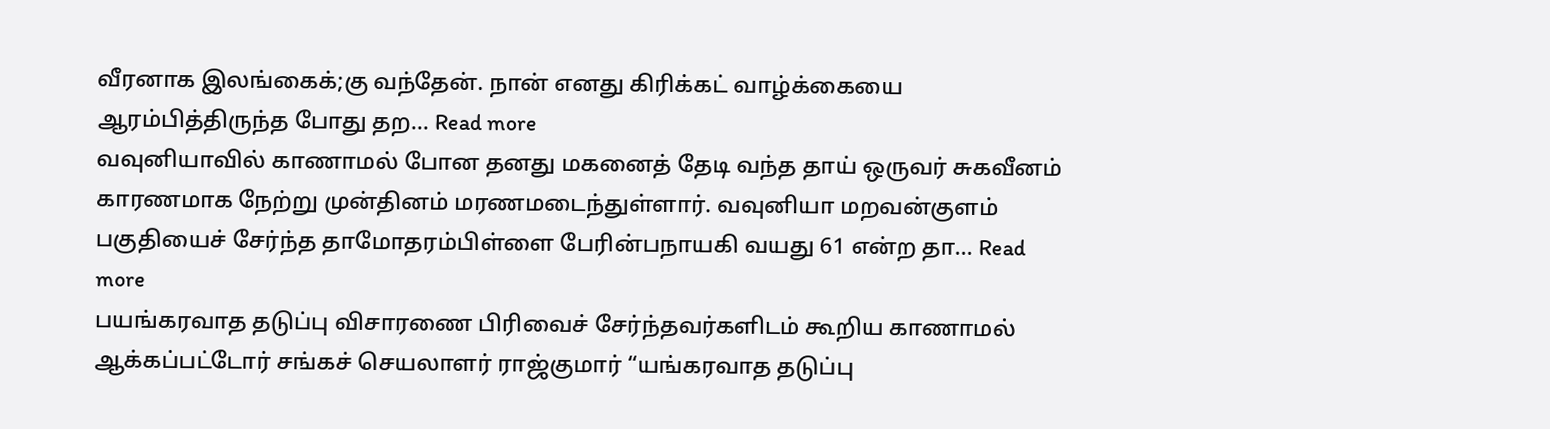வீரனாக இலங்கைக்;கு வந்தேன். நான் எனது கிரிக்கட் வாழ்க்கையை ஆரம்பித்திருந்த போது தற... Read more
வவுனியாவில் காணாமல் போன தனது மகனைத் தேடி வந்த தாய் ஒருவர் சுகவீனம் காரணமாக நேற்று முன்தினம் மரணமடைந்துள்ளார். வவுனியா மறவன்குளம் பகுதியைச் சேர்ந்த தாமோதரம்பிள்ளை பேரின்பநாயகி வயது 61 என்ற தா... Read more
பயங்கரவாத தடுப்பு விசாரணை பிரிவைச் சேர்ந்தவர்களிடம் கூறிய காணாமல் ஆக்கப்பட்டோர் சங்கச் செயலாளர் ராஜ்குமார் “யங்கரவாத தடுப்பு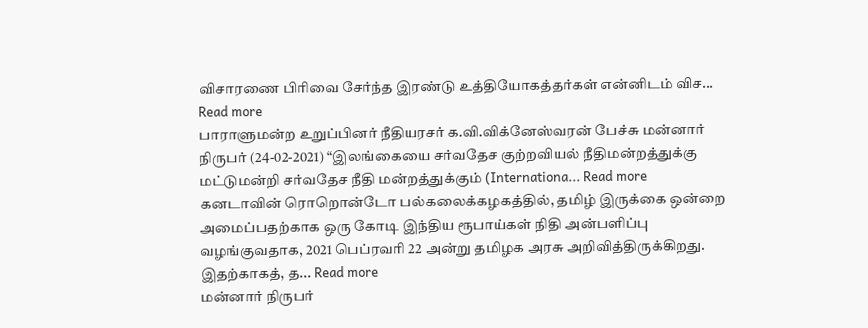விசாரணை பிரிவை சேர்ந்த இரண்டு உத்தியோகத்தர்கள் என்னிடம் விச... Read more
பாராளுமன்ற உறுப்பினர் நீதியரசர் க.வி.விக்னேஸ்வரன் பேச்சு மன்னார் நிருபர் (24-02-2021) “இலங்கையை சர்வதேச குற்றவியல் நீதிமன்றத்துக்கு மட்டுமன்றி சர்வதேச நீதி மன்றத்துக்கும் (Internationa... Read more
கனடாவின் ரொறொன்டோ பல்கலைக்கழகத்தில், தமிழ் இருக்கை ஒன்றை அமைப்பதற்காக ஒரு கோடி இந்திய ரூபாய்கள் நிதி அன்பளிப்பு வழங்குவதாக, 2021 பெப்ரவரி 22 அன்று தமிழக அரசு அறிவித்திருக்கிறது. இதற்காகத், த... Read more
மன்னார் நிருபர்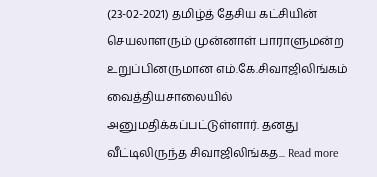(23-02-2021) தமிழ்த் தேசிய கட்சியின் செயலாளரும் முன்னாள் பாராளுமன்ற உறுப்பினருமான எம்.கே.சிவாஜிலிங்கம் வைத்தியசாலையில் அனுமதிக்கப்பட்டுள்ளார். தனது வீட்டிலிருந்த சிவாஜிலிங்கத... Read more